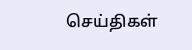செய்திகள்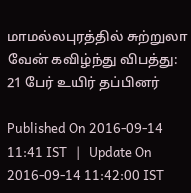மாமல்லபுரத்தில் சுற்றுலா வேன் கவிழ்ந்து விபத்து: 21 பேர் உயிர் தப்பினர்

Published On 2016-09-14 11:41 IST   |   Update On 2016-09-14 11:42:00 IST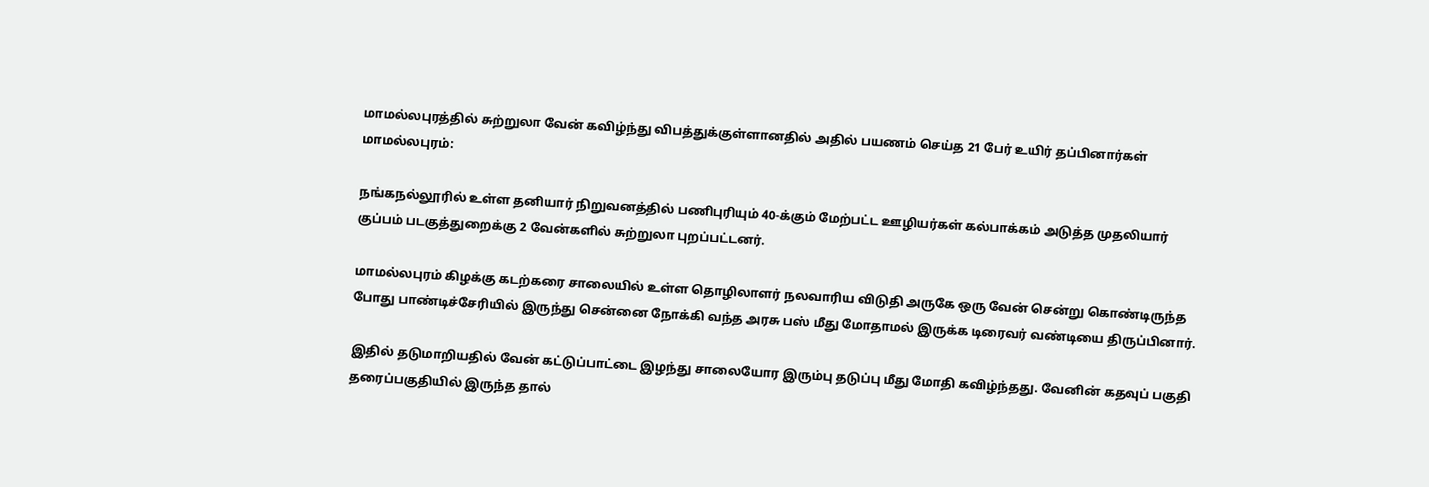மாமல்லபுரத்தில் சுற்றுலா வேன் கவிழ்ந்து விபத்துக்குள்ளானதில் அதில் பயணம் செய்த 21 பேர் உயிர் தப்பினார்கள்
மாமல்லபுரம்:

நங்கநல்லூரில் உள்ள தனியார் நிறுவனத்தில் பணிபுரியும் 40-க்கும் மேற்பட்ட ஊழியர்கள் கல்பாக்கம் அடுத்த முதலியார் குப்பம் படகுத்துறைக்கு 2 வேன்களில் சுற்றுலா புறப்பட்டனர்.

மாமல்லபுரம் கிழக்கு கடற்கரை சாலையில் உள்ள தொழிலாளர் நலவாரிய விடுதி அருகே ஒரு வேன் சென்று கொண்டிருந்த போது பாண்டிச்சேரியில் இருந்து சென்னை நோக்கி வந்த அரசு பஸ் மீது மோதாமல் இருக்க டிரைவர் வண்டியை திருப்பினார்.

இதில் தடுமாறியதில் வேன் கட்டுப்பாட்டை இழந்து சாலையோர இரும்பு தடுப்பு மீது மோதி கவிழ்ந்தது. வேனின் கதவுப் பகுதி தரைப்பகுதியில் இருந்த தால்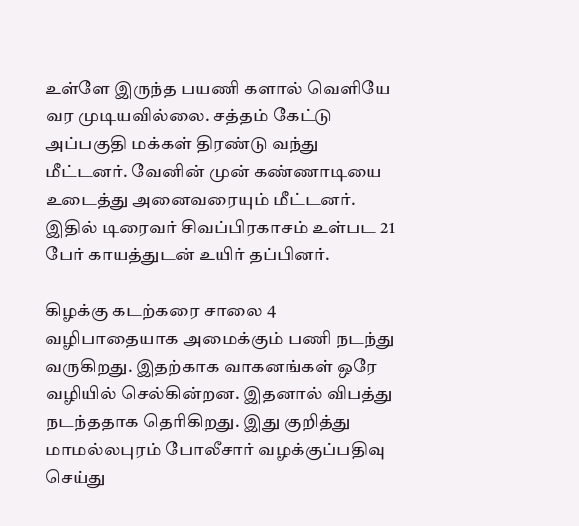உள்ளே இருந்த பயணி களால் வெளியே வர முடியவில்லை. சத்தம் கேட்டு அப்பகுதி மக்கள் திரண்டு வந்து மீட்டனர். வேனின் முன் கண்ணாடியை உடைத்து அனைவரையும் மீட்டனர். இதில் டிரைவர் சிவப்பிரகாசம் உள்பட 21 பேர் காயத்துடன் உயிர் தப்பினர்.

கிழக்கு கடற்கரை சாலை 4 வழிபாதையாக அமைக்கும் பணி நடந்து வருகிறது. இதற்காக வாகனங்கள் ஒரே வழியில் செல்கின்றன. இதனால் விபத்து நடந்ததாக தெரிகிறது. இது குறித்து மாமல்லபுரம் போலீசார் வழக்குப்பதிவு செய்து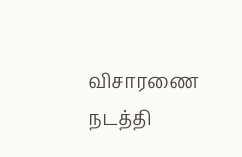விசாரணை நடத்தி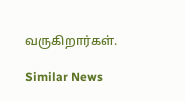வருகிறார்கள்.

Similar News